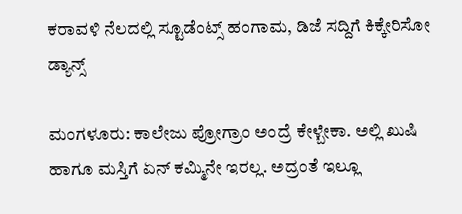ಕರಾವಳಿ ನೆಲದಲ್ಲಿ ಸ್ಟೂಡೆಂಟ್ಸ್ ಹಂಗಾಮ, ಡಿಜೆ ಸದ್ದಿಗೆ ಕಿಕ್ಕೇರಿಸೋ ಡ್ಯಾನ್ಸ್

ಮಂಗಳೂರು: ಕಾಲೇಜು ಪ್ರೋಗ್ರಾಂ ಅಂದ್ರೆ ಕೇಳ್ಬೇಕಾ. ಅಲ್ಲಿ ಖುಷಿ ಹಾಗೂ ಮಸ್ತಿಗೆ ಏನ್ ಕಮ್ಮಿನೇ ಇರಲ್ಲ. ಅದ್ರಂತೆ ಇಲ್ಲೂ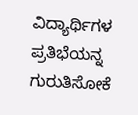ವಿದ್ಯಾರ್ಥಿಗಳ ಪ್ರತಿಭೆಯನ್ನ ಗುರುತಿಸೋಕೆ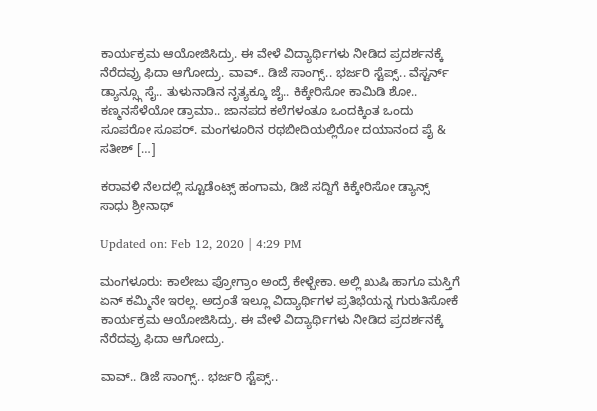ಕಾರ್ಯಕ್ರಮ ಆಯೋಜಿಸಿದ್ರು. ಈ ವೇಳೆ ವಿದ್ಯಾರ್ಥಿಗಳು ನೀಡಿದ ಪ್ರದರ್ಶನಕ್ಕೆ ನೆರೆದವ್ರು ಫಿದಾ ಆಗೋದ್ರು. ವಾವ್.. ಡಿಜೆ ಸಾಂಗ್ಸ್.. ಭರ್ಜರಿ ಸ್ಟೆಪ್ಸ್.. ವೆಸ್ಟರ್ನ್ ಡ್ಯಾನ್ಸ್ಗೂ ಸೈ.. ತುಳುನಾಡಿನ ನೃತ್ಯಕ್ಕೂ ಜೈ.. ಕಿಕ್ಕೇರಿಸೋ ಕಾಮಿಡಿ ಶೋ.. ಕಣ್ಮನಸೆಳೆಯೋ ಡ್ರಾಮಾ.. ಜಾನಪದ ಕಲೆಗಳಂತೂ ಒಂದಕ್ಕಿಂತ ಒಂದು ಸೂಪರೋ ಸೂಪರ್. ಮಂಗಳೂರಿನ ರಥಬೀದಿಯಲ್ಲಿರೋ ದಯಾನಂದ ಪೈ & ಸತೀಶ್ […]

ಕರಾವಳಿ ನೆಲದಲ್ಲಿ ಸ್ಟೂಡೆಂಟ್ಸ್ ಹಂಗಾಮ, ಡಿಜೆ ಸದ್ದಿಗೆ ಕಿಕ್ಕೇರಿಸೋ ಡ್ಯಾನ್ಸ್
ಸಾಧು ಶ್ರೀನಾಥ್

Updated on: Feb 12, 2020 | 4:29 PM

ಮಂಗಳೂರು: ಕಾಲೇಜು ಪ್ರೋಗ್ರಾಂ ಅಂದ್ರೆ ಕೇಳ್ಬೇಕಾ. ಅಲ್ಲಿ ಖುಷಿ ಹಾಗೂ ಮಸ್ತಿಗೆ ಏನ್ ಕಮ್ಮಿನೇ ಇರಲ್ಲ. ಅದ್ರಂತೆ ಇಲ್ಲೂ ವಿದ್ಯಾರ್ಥಿಗಳ ಪ್ರತಿಭೆಯನ್ನ ಗುರುತಿಸೋಕೆ ಕಾರ್ಯಕ್ರಮ ಆಯೋಜಿಸಿದ್ರು. ಈ ವೇಳೆ ವಿದ್ಯಾರ್ಥಿಗಳು ನೀಡಿದ ಪ್ರದರ್ಶನಕ್ಕೆ ನೆರೆದವ್ರು ಫಿದಾ ಆಗೋದ್ರು.

ವಾವ್.. ಡಿಜೆ ಸಾಂಗ್ಸ್.. ಭರ್ಜರಿ ಸ್ಟೆಪ್ಸ್..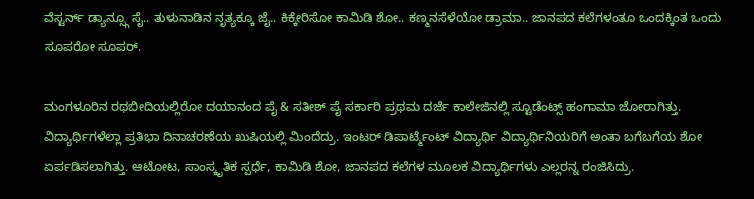ವೆಸ್ಟರ್ನ್ ಡ್ಯಾನ್ಸ್ಗೂ ಸೈ.. ತುಳುನಾಡಿನ ನೃತ್ಯಕ್ಕೂ ಜೈ.. ಕಿಕ್ಕೇರಿಸೋ ಕಾಮಿಡಿ ಶೋ.. ಕಣ್ಮನಸೆಳೆಯೋ ಡ್ರಾಮಾ.. ಜಾನಪದ ಕಲೆಗಳಂತೂ ಒಂದಕ್ಕಿಂತ ಒಂದು ಸೂಪರೋ ಸೂಪರ್.

ಮಂಗಳೂರಿನ ರಥಬೀದಿಯಲ್ಲಿರೋ ದಯಾನಂದ ಪೈ & ಸತೀಶ್ ಪೈ ಸರ್ಕಾರಿ ಪ್ರಥಮ ದರ್ಜೆ ಕಾಲೇಜಿನಲ್ಲಿ ಸ್ಟೂಡೆಂಟ್ಸ್ ಹಂಗಾಮಾ ಜೋರಾಗಿತ್ತು. ವಿದ್ಯಾರ್ಥಿಗಳೆಲ್ಲಾ ಪ್ರತಿಭಾ ದಿನಾಚರಣೆಯ ಖುಷಿಯಲ್ಲಿ ಮಿಂದೆದ್ರು. ಇಂಟರ್ ಡಿಪಾರ್ಟ್ಮೆಂಟ್ ವಿದ್ಯಾರ್ಥಿ ವಿದ್ಯಾರ್ಥಿನಿಯರಿಗೆ ಅಂತಾ ಬಗೆಬಗೆಯ ಶೋ ಏರ್ಪಡಿಸಲಾಗಿತ್ತು. ಆಟೋಟ, ಸಾಂಸ್ಕೃತಿಕ ಸ್ಪರ್ಧೆ, ಕಾಮಿಡಿ ಶೋ, ಜಾನಪದ ಕಲೆಗಳ ಮೂಲಕ ವಿದ್ಯಾರ್ಥಿಗಳು ಎಲ್ಲರನ್ನ ರಂಜಿಸಿದ್ರು.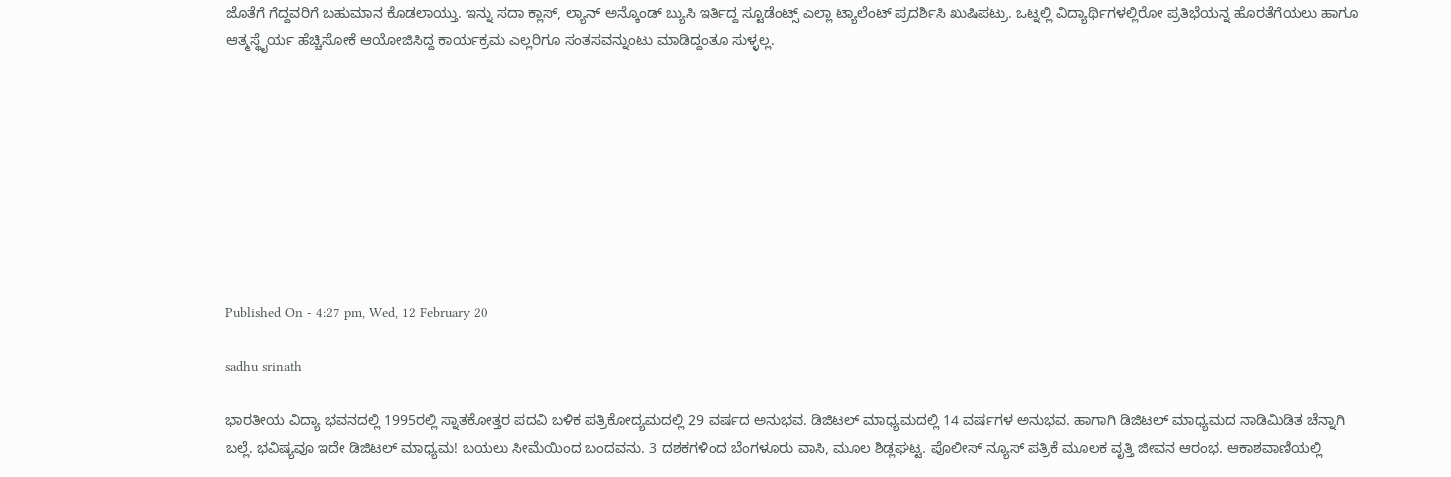ಜೊತೆಗೆ ಗೆದ್ದವರಿಗೆ ಬಹುಮಾನ ಕೊಡಲಾಯ್ತು. ಇನ್ನು ಸದಾ ಕ್ಲಾಸ್, ಲ್ಯಾನ್ ಅನ್ಕೊಂಡ್ ಬ್ಯುಸಿ ಇರ್ತಿದ್ದ ಸ್ಟೂಡೆಂಟ್ಸ್ ಎಲ್ಲಾ ಟ್ಯಾಲೆಂಟ್ ಪ್ರದರ್ಶಿಸಿ ಖುಷಿಪಟ್ರು. ಒಟ್ನಲ್ಲಿ ವಿದ್ಯಾರ್ಥಿಗಳಲ್ಲಿರೋ ಪ್ರತಿಭೆಯನ್ನ ಹೊರತೆಗೆಯಲು ಹಾಗೂ ಆತ್ಮಸ್ಥೈರ್ಯ ಹೆಚ್ಚಿಸೋಕೆ ಆಯೋಜಿಸಿದ್ದ ಕಾರ್ಯಕ್ರಮ ಎಲ್ಲರಿಗೂ ಸಂತಸವನ್ನುಂಟು ಮಾಡಿದ್ದಂತೂ ಸುಳ್ಳಲ್ಲ.









Published On - 4:27 pm, Wed, 12 February 20

sadhu srinath

ಭಾರತೀಯ ವಿದ್ಯಾ ಭವನದಲ್ಲಿ 1995ರಲ್ಲಿ ಸ್ನಾತಕೋತ್ತರ ಪದವಿ ಬಳಿಕ ಪತ್ರಿಕೋದ್ಯಮದಲ್ಲಿ 29 ವರ್ಷದ ಅನುಭವ. ಡಿಜಿಟಲ್ ಮಾಧ್ಯಮದಲ್ಲಿ 14 ವರ್ಷಗಳ ಅನುಭವ. ಹಾಗಾಗಿ ಡಿಜಿಟಲ್ ಮಾಧ್ಯಮದ ನಾಡಿಮಿಡಿತ ಚೆನ್ನಾಗಿ ಬಲ್ಲೆ. ಭವಿಷ್ಯವೂ ಇದೇ ಡಿಜಿಟಲ್ ಮಾಧ್ಯಮ! ಬಯಲು ಸೀಮೆಯಿಂದ ಬಂದವನು. 3 ದಶಕಗಳಿಂದ ಬೆಂಗಳೂರು ವಾಸಿ, ಮೂಲ ಶಿಡ್ಲಘಟ್ಟ. ಪೊಲೀಸ್ ನ್ಯೂಸ್ ಪತ್ರಿಕೆ ಮೂಲಕ ವೃತ್ತಿ ಜೀವನ ಆರಂಭ. ಆಕಾಶವಾಣಿಯಲ್ಲಿ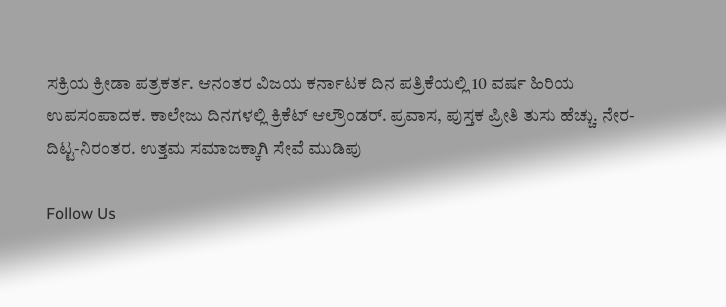ಸಕ್ರಿಯ ಕ್ರೀಡಾ ಪತ್ರಕರ್ತ. ಆನಂತರ ವಿಜಯ ಕರ್ನಾಟಕ ದಿನ ಪತ್ರಿಕೆಯಲ್ಲಿ 10 ವರ್ಷ ಹಿರಿಯ ಉಪಸಂಪಾದಕ. ಕಾಲೇಜು ದಿನಗಳಲ್ಲಿ ಕ್ರಿಕೆಟ್ ಆಲ್ರೌಂಡರ್. ಪ್ರವಾಸ, ಪುಸ್ತಕ ಪ್ರೀತಿ ತುಸು ಹೆಚ್ಚು. ನೇರ-ದಿಟ್ಟ-ನಿರಂತರ. ಉತ್ತಮ ಸಮಾಜಕ್ಕಾಗಿ ಸೇವೆ ಮುಡಿಪು

Follow Us